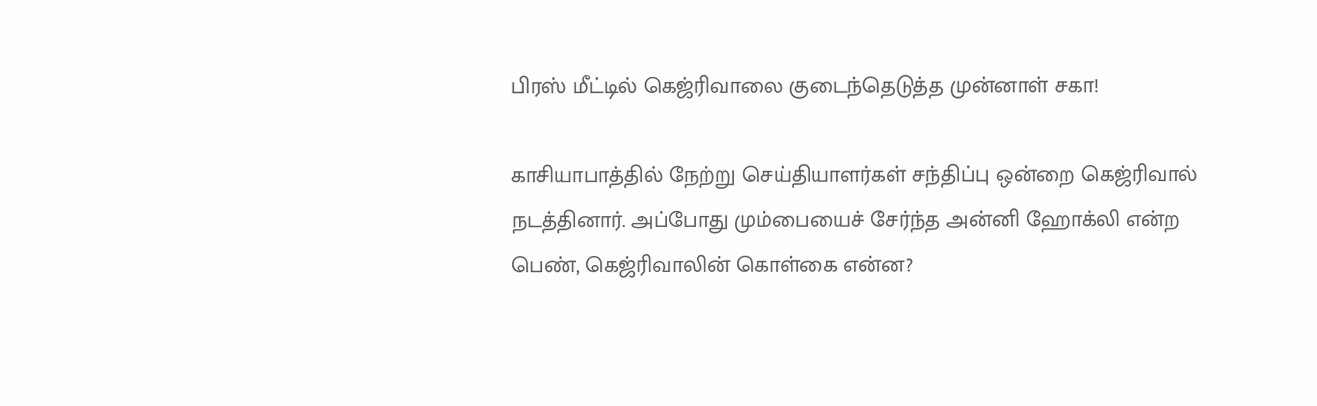பிரஸ் மீட்டில் கெஜ்ரிவாலை குடைந்தெடுத்த முன்னாள் சகா!

காசியாபாத்தில் நேற்று செய்தியாளர்கள் சந்திப்பு ஒன்றை கெஜ்ரிவால் நடத்தினார். அப்போது மும்பையைச் சேர்ந்த அன்னி ஹோக்லி என்ற பெண், கெஜ்ரிவாலின் கொள்கை என்ன?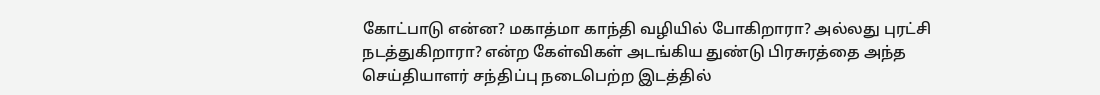கோட்பாடு என்ன? மகாத்மா காந்தி வழியில் போகிறாரா? அல்லது புரட்சி நடத்துகிறாரா? என்ற கேள்விகள் அடங்கிய துண்டு பிரசுரத்தை அந்த செய்தியாளர் சந்திப்பு நடைபெற்ற இடத்தில்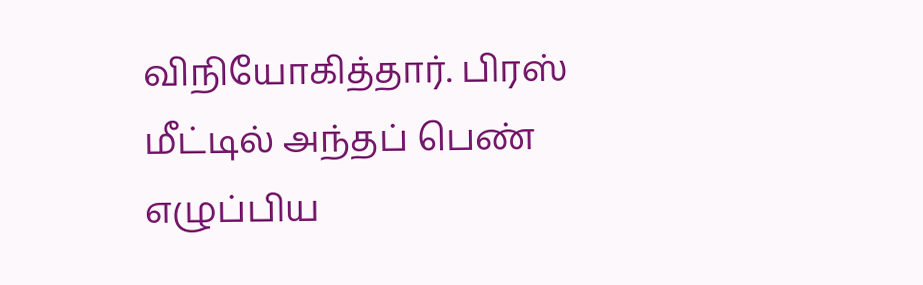விநியோகித்தார். பிரஸ் மீட்டில் அந்தப் பெண் எழுப்பிய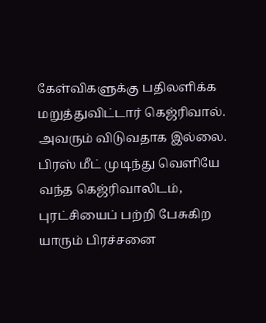கேள்விகளுக்கு பதிலளிக்க மறுத்துவிட்டார் கெஜ்ரிவால்.
அவரும் விடுவதாக இல்லை. பிரஸ் மீட் முடிந்து வெளியே வந்த கெஜ்ரிவாலிடம், புரட்சியைப் பற்றி பேசுகிற யாரும் பிரச்சனை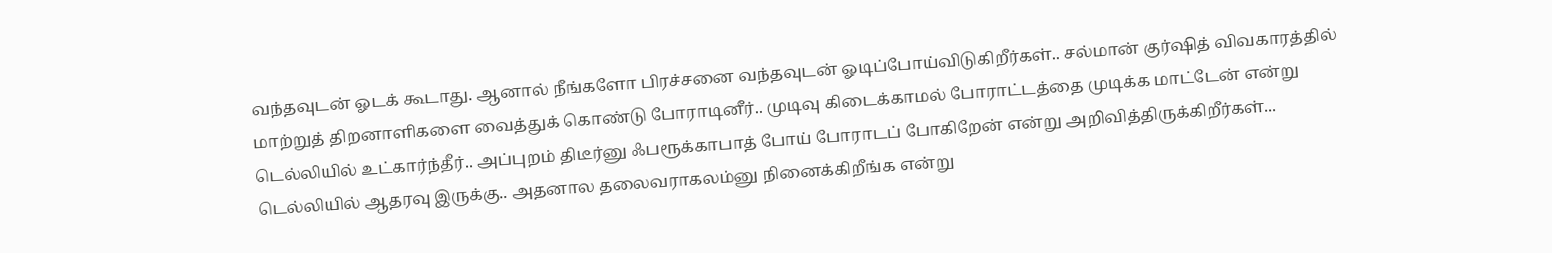வந்தவுடன் ஓடக் கூடாது. ஆனால் நீங்களோ பிரச்சனை வந்தவுடன் ஓடிப்போய்விடுகிறீர்கள்.. சல்மான் குர்ஷித் விவகாரத்தில் மாற்றுத் திறனாளிகளை வைத்துக் கொண்டு போராடினீர்.. முடிவு கிடைக்காமல் போராட்டத்தை முடிக்க மாட்டேன் என்று டெல்லியில் உட்கார்ந்தீர்.. அப்புறம் திடீர்னு ஃபரூக்காபாத் போய் போராடப் போகிறேன் என்று அறிவித்திருக்கிறீர்கள்... டெல்லியில் ஆதரவு இருக்கு.. அதனால தலைவராகலம்னு நினைக்கிறீங்க என்று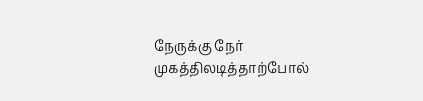நேருக்கு நேர் முகத்திலடித்தாற்போல்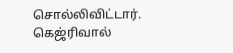சொல்லிவிட்டார். கெஜ்ரிவால்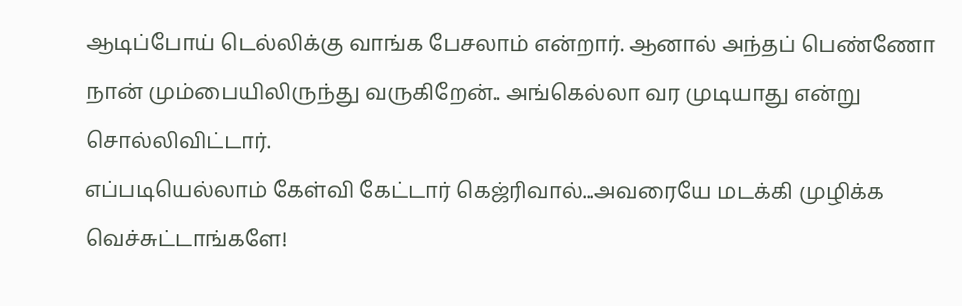ஆடிப்போய் டெல்லிக்கு வாங்க பேசலாம் என்றார். ஆனால் அந்தப் பெண்ணோ நான் மும்பையிலிருந்து வருகிறேன்.. அங்கெல்லா வர முடியாது என்று சொல்லிவிட்டார்.
எப்படியெல்லாம் கேள்வி கேட்டார் கெஜ்ரிவால்...அவரையே மடக்கி முழிக்க வெச்சுட்டாங்களே!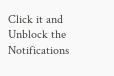Click it and Unblock the Notifications